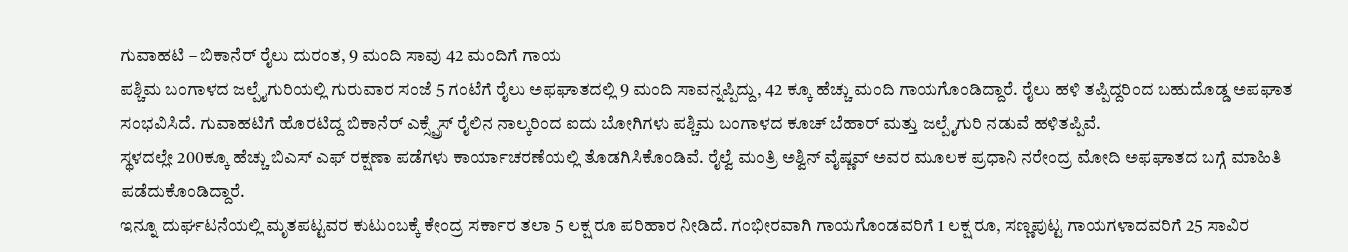ಗುವಾಹಟಿ – ಬಿಕಾನೆರ್ ರೈಲು ದುರಂತ, 9 ಮಂದಿ ಸಾವು 42 ಮಂದಿಗೆ ಗಾಯ
ಪಶ್ಚಿಮ ಬಂಗಾಳದ ಜಲ್ಪೈಗುರಿಯಲ್ಲಿ ಗುರುವಾರ ಸಂಜೆ 5 ಗಂಟೆಗೆ ರೈಲು ಅಫಘಾತದಲ್ಲಿ 9 ಮಂದಿ ಸಾವನ್ನಪ್ಪಿದ್ದು, 42 ಕ್ಕೂ ಹೆಚ್ಚು ಮಂದಿ ಗಾಯಗೊಂಡಿದ್ದಾರೆ. ರೈಲು ಹಳಿ ತಪ್ಪಿದ್ದರಿಂದ ಬಹುದೊಡ್ಡ ಅಪಘಾತ ಸಂಭವಿಸಿದೆ. ಗುವಾಹಟಿಗೆ ಹೊರಟಿದ್ದ ಬಿಕಾನೆರ್ ಎಕ್ಸ್ಪ್ರೆಸ್ ರೈಲಿನ ನಾಲ್ಕರಿಂದ ಐದು ಬೋಗಿಗಳು ಪಶ್ಚಿಮ ಬಂಗಾಳದ ಕೂಚ್ ಬೆಹಾರ್ ಮತ್ತು ಜಲ್ಪೈಗುರಿ ನಡುವೆ ಹಳಿತಪ್ಪಿವೆ.
ಸ್ಥಳದಲ್ಲೇ 200ಕ್ಕೂ ಹೆಚ್ಚು ಬಿಎಸ್ ಎಫ್ ರಕ್ಷಣಾ ಪಡೆಗಳು ಕಾರ್ಯಾಚರಣೆಯಲ್ಲಿ ತೊಡಗಿಸಿಕೊಂಡಿವೆ. ರೈಲ್ವೆ ಮಂತ್ರಿ ಅಶ್ವಿನ್ ವೈಷ್ಣವ್ ಅವರ ಮೂಲಕ ಪ್ರಧಾನಿ ನರೇಂದ್ರ ಮೋದಿ ಅಫಘಾತದ ಬಗ್ಗೆ ಮಾಹಿತಿ ಪಡೆದುಕೊಂಡಿದ್ದಾರೆ.
ಇನ್ನೂ ದುರ್ಘಟನೆಯಲ್ಲಿ ಮೃತಪಟ್ಟವರ ಕುಟುಂಬಕ್ಕೆ ಕೇಂದ್ರ ಸರ್ಕಾರ ತಲಾ 5 ಲಕ್ಷ ರೂ ಪರಿಹಾರ ನೀಡಿದೆ. ಗಂಭೀರವಾಗಿ ಗಾಯಗೊಂಡವರಿಗೆ 1 ಲಕ್ಷ ರೂ, ಸಣ್ಣಪುಟ್ಟ ಗಾಯಗಳಾದವರಿಗೆ 25 ಸಾವಿರ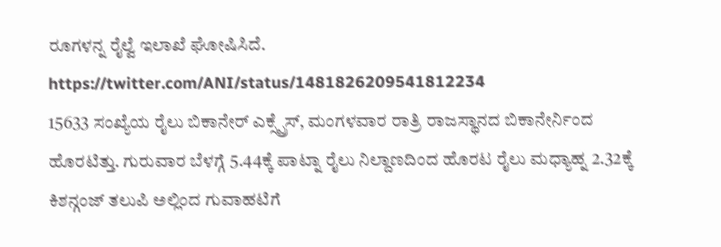ರೂಗಳನ್ನ ರೈಲ್ವೆ ಇಲಾಖೆ ಘೋಷಿಸಿದೆ.
https://twitter.com/ANI/status/1481826209541812234
15633 ಸಂಖ್ಯೆಯ ರೈಲು ಬಿಕಾನೇರ್ ಎಕ್ಸ್ಪ್ರೆಸ್, ಮಂಗಳವಾರ ರಾತ್ರಿ ರಾಜಸ್ಥಾನದ ಬಿಕಾನೇರ್ನಿಂದ ಹೊರಟಿತ್ತು. ಗುರುವಾರ ಬೆಳಗ್ಗೆ 5.44ಕ್ಕೆ ಪಾಟ್ನಾ ರೈಲು ನಿಲ್ದಾಣದಿಂದ ಹೊರಟ ರೈಲು ಮಧ್ಯಾಹ್ನ 2.32ಕ್ಕೆ ಕಿಶನ್ಗಂಜ್ ತಲುಪಿ ಅಲ್ಲಿಂದ ಗುವಾಹಟಿಗೆ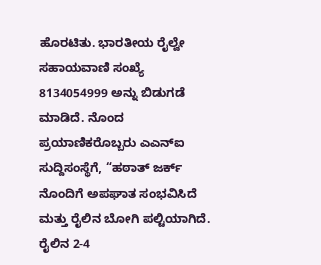ಹೊರಟಿತು. ಭಾರತೀಯ ರೈಲ್ವೇ ಸಹಾಯವಾಣಿ ಸಂಖ್ಯೆ 8134054999 ಅನ್ನು ಬಿಡುಗಡೆ ಮಾಡಿದೆ. ನೊಂದ ಪ್ರಯಾಣಿಕರೊಬ್ಬರು ಎಎನ್ಐ ಸುದ್ದಿಸಂಸ್ಥೆಗೆ, “ಹಠಾತ್ ಜರ್ಕ್ ನೊಂದಿಗೆ ಅಪಘಾತ ಸಂಭವಿಸಿದೆ ಮತ್ತು ರೈಲಿನ ಬೋಗಿ ಪಲ್ಟಿಯಾಗಿದೆ. ರೈಲಿನ 2-4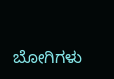ಬೋಗಿಗಳು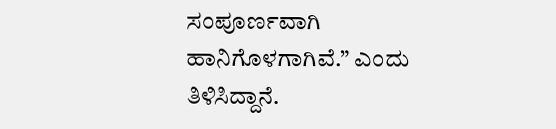ಸಂಪೂರ್ಣವಾಗಿ ಹಾನಿಗೊಳಗಾಗಿವೆ.” ಎಂದು ತಿಳಿಸಿದ್ದಾನೆ.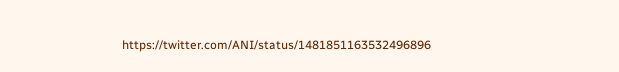https://twitter.com/ANI/status/1481851163532496896